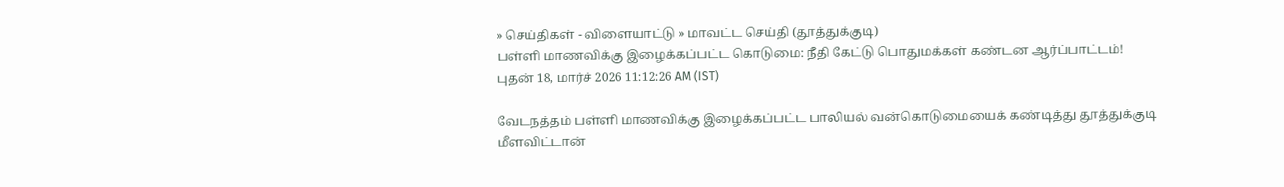» செய்திகள் - விளையாட்டு » மாவட்ட செய்தி (தூத்துக்குடி)
பள்ளி மாணவிக்கு இழைக்கப்பட்ட கொடுமை: நீதி கேட்டு பொதுமக்கள் கண்டன ஆர்ப்பாட்டம்!
புதன் 18, மார்ச் 2026 11:12:26 AM (IST)

வேடநத்தம் பள்ளி மாணவிக்கு இழைக்கப்பட்ட பாலியல் வன்கொடுமையைக் கண்டித்து தூத்துக்குடி மீளவிட்டான்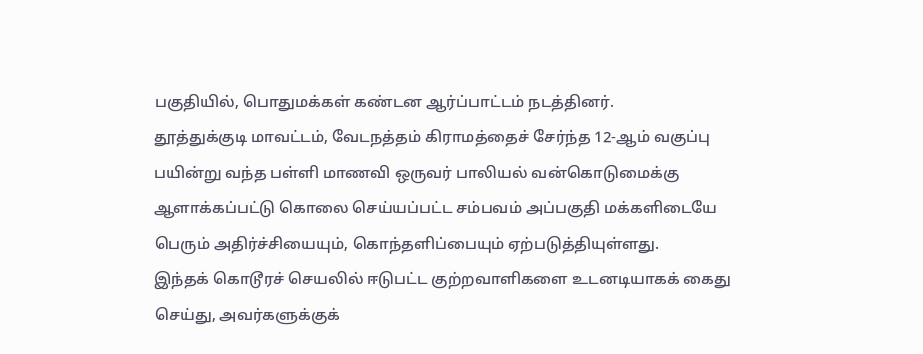பகுதியில், பொதுமக்கள் கண்டன ஆர்ப்பாட்டம் நடத்தினர்.
தூத்துக்குடி மாவட்டம், வேடநத்தம் கிராமத்தைச் சேர்ந்த 12-ஆம் வகுப்பு பயின்று வந்த பள்ளி மாணவி ஒருவர் பாலியல் வன்கொடுமைக்கு ஆளாக்கப்பட்டு கொலை செய்யப்பட்ட சம்பவம் அப்பகுதி மக்களிடையே பெரும் அதிர்ச்சியையும், கொந்தளிப்பையும் ஏற்படுத்தியுள்ளது.
இந்தக் கொடூரச் செயலில் ஈடுபட்ட குற்றவாளிகளை உடனடியாகக் கைது செய்து, அவர்களுக்குக்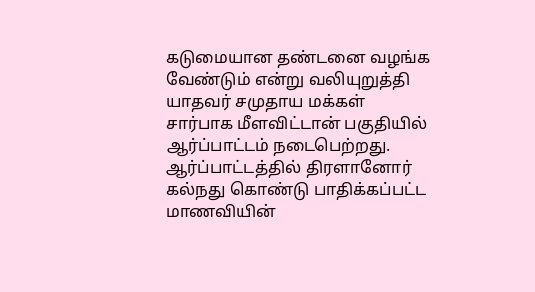கடுமையான தண்டனை வழங்க வேண்டும் என்று வலியுறுத்தி யாதவர் சமுதாய மக்கள் சார்பாக மீளவிட்டான் பகுதியில் ஆர்ப்பாட்டம் நடைபெற்றது. ஆர்ப்பாட்டத்தில் திரளானோர் கல்நது கொண்டு பாதிக்கப்பட்ட மாணவியின்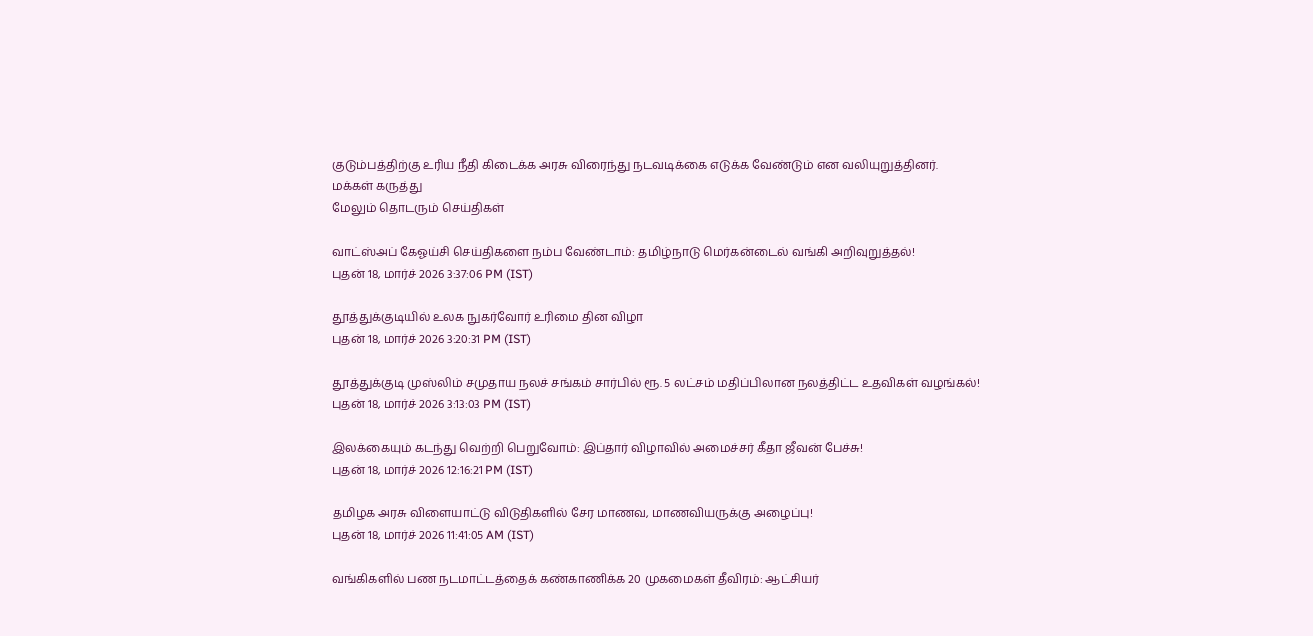குடும்பத்திற்கு உரிய நீதி கிடைக்க அரசு விரைந்து நடவடிக்கை எடுக்க வேண்டும் என வலியுறுத்தினர்.
மக்கள் கருத்து
மேலும் தொடரும் செய்திகள்

வாட்ஸ்அப் கேஓய்சி செய்திகளை நம்ப வேண்டாம்: தமிழ்நாடு மெர்கன்டைல் வங்கி அறிவுறுத்தல்!
புதன் 18, மார்ச் 2026 3:37:06 PM (IST)

தூத்துக்குடியில் உலக நுகர்வோர் உரிமை தின விழா
புதன் 18, மார்ச் 2026 3:20:31 PM (IST)

தூத்துக்குடி முஸ்லிம் சமுதாய நலச் சங்கம் சார்பில் ரூ. 5 லட்சம் மதிப்பிலான நலத்திட்ட உதவிகள் வழங்கல்!
புதன் 18, மார்ச் 2026 3:13:03 PM (IST)

இலக்கையும் கடந்து வெற்றி பெறுவோம்: இப்தார் விழாவில் அமைச்சர் கீதா ஜீவன் பேச்சு!
புதன் 18, மார்ச் 2026 12:16:21 PM (IST)

தமிழக அரசு விளையாட்டு விடுதிகளில் சேர மாணவ, மாணவியருக்கு அழைப்பு!
புதன் 18, மார்ச் 2026 11:41:05 AM (IST)

வங்கிகளில் பண நடமாட்டத்தைக் கண்காணிக்க 20 முகமைகள் தீவிரம்: ஆட்சியர்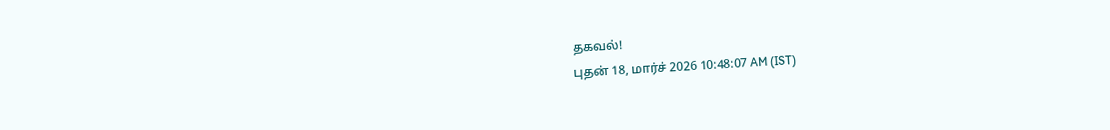தகவல்!
புதன் 18, மார்ச் 2026 10:48:07 AM (IST)